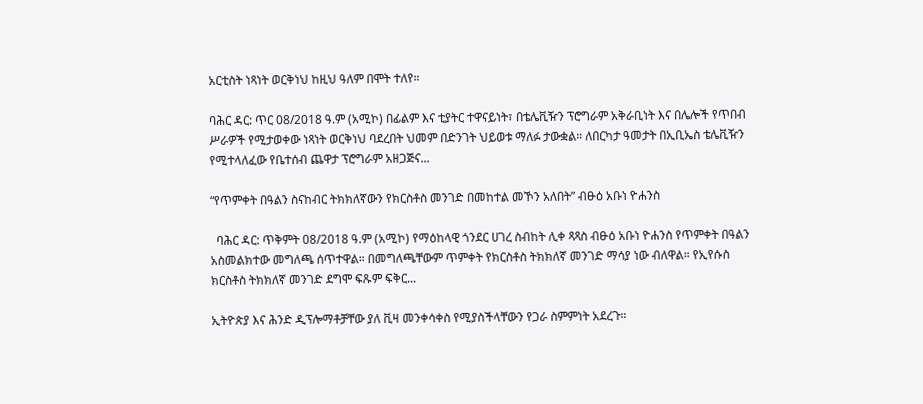አርቲስት ነጻነት ወርቅነህ ከዚህ ዓለም በሞት ተለየ።

ባሕር ዳር: ጥር 08/2018 ዓ.ም (አሚኮ) በፊልም እና ቲያትር ተዋናይነት፣ በቴሌቪዥን ፕሮግራም አቅራቢነት እና በሌሎች የጥበብ ሥራዎች የሚታወቀው ነጻነት ወርቅነህ ባደረበት ህመም በድንገት ህይወቱ ማለፉ ታውቋል። ለበርካታ ዓመታት በኢቢኤስ ቴሌቪዥን የሚተላለፈው የቤተሰብ ጨዋታ ፕሮግራም አዘጋጅና...

“የጥምቀት በዓልን ስናከብር ትክክለኛውን የክርስቶስ መንገድ በመከተል መኾን አለበት” ብፁዕ አቡነ ዮሐንስ

  ባሕር ዳር: ጥቅምት 08/2018 ዓ.ም (አሚኮ) የማዕከላዊ ጎንደር ሀገረ ስብከት ሊቀ ጻጻስ ብፁዕ አቡነ ዮሐንስ የጥምቀት በዓልን አስመልክተው መግለጫ ሰጥተዋል። በመግለጫቸውም ጥምቀት የክርስቶስ ትክክለኛ መንገድ ማሳያ ነው ብለዋል። የኢየሱስ ክርስቶስ ትክክለኛ መንገድ ደግሞ ፍጹም ፍቅር...

ኢትዮጵያ እና ሕንድ ዲፕሎማቶቻቸው ያለ ቪዛ መንቀሳቀስ የሚያስችላቸውን የጋራ ስምምነት አደረጉ።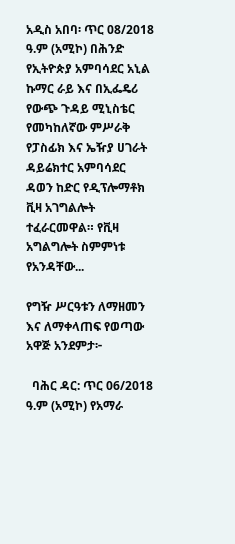አዲስ አበባ፡ ጥር 08/2018 ዓ.ም (አሚኮ) በሕንድ የኢትዮጵያ አምባሳደር አኒል ኩማር ራይ እና በኢፌዴሪ የውጭ ጉዳይ ሚኒስቴር የመካከለኛው ምሥራቅ የፓስፊክ እና ኤዥያ ሀገራት ዳይሬክተር አምባሳደር ዳወን ከድር የዲፕሎማቶክ ቪዛ አገግልሎት ተፈራርመዋል። የቪዛ አግልግሎት ስምምነቱ የአንዳቸው...

የግዥ ሥርዓቱን ለማዘመን እና ለማቀላጠፍ የወጣው አዋጅ አንደምታ፦

  ባሕር ዳር: ጥር 06/2018 ዓ.ም (አሚኮ) የአማራ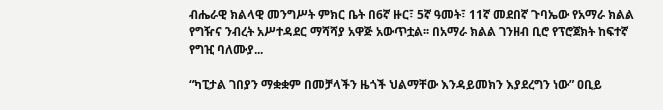ብሔራዊ ክልላዊ መንግሥት ምክር ቤት በ6ኛ ዙር፣ 5ኛ ዓመት፣ 11ኛ መደበኛ ጉባኤው የአማራ ክልል የግዥና ንብረት አሥተዳደር ማሻሻያ አዋጅ አውጥቷል፡፡ በአማራ ክልል ገንዘብ ቢሮ የፕሮጀክት ከፍተኛ የግዢ ባለሙያ...

“ካፒታል ገበያን ማቋቋም በመቻላችን ዜጎች ህልማቸው እንዳይመክን እያደረግን ነው” ዐቢይ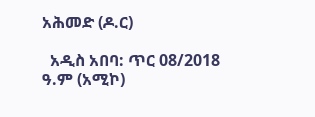አሕመድ (ዶ.ር)

  አዲስ አበባ: ጥር 08/2018 ዓ.ም (አሚኮ)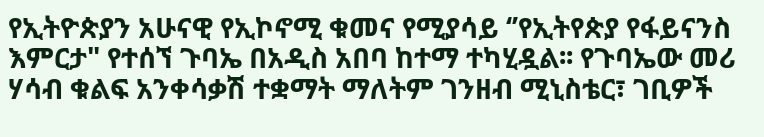የኢትዮጵያን አሁናዊ የኢኮኖሚ ቁመና የሚያሳይ ‘’የኢትየጵያ የፋይናንስ እምርታ" የተሰኘ ጉባኤ በአዲስ አበባ ከተማ ተካሂዷል፡፡ የጉባኤው መሪ ሃሳብ ቁልፍ አንቀሳቃሽ ተቋማት ማለትም ገንዘብ ሚኒስቴር፣ ገቢዎች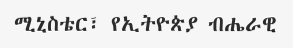ሚኒስቴር፣ የኢትዮጵያ ብሔራዊ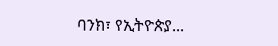ባንክ፣ የኢትዮጵያ...